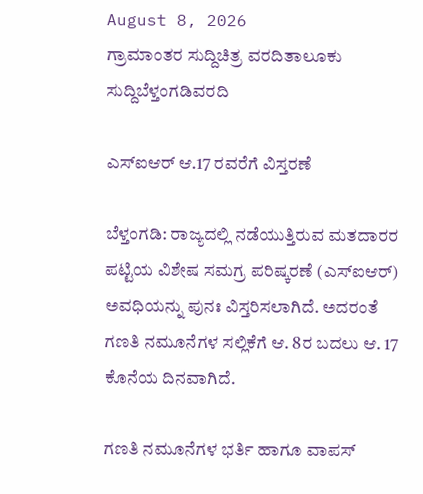August 8, 2026
ಗ್ರಾಮಾಂತರ ಸುದ್ದಿಚಿತ್ರ ವರದಿತಾಲೂಕು ಸುದ್ದಿಬೆಳ್ತಂಗಡಿವರದಿ

ಎಸ್‌ಐಆ‌ರ್ ಆ.17 ರವರೆಗೆ ವಿಸ್ತರಣೆ

ಬೆಳ್ತಂಗಡಿ: ರಾಜ್ಯದಲ್ಲಿ ನಡೆಯುತ್ತಿರುವ ಮತದಾರರ ಪಟ್ಟಿಯ ವಿಶೇಷ ಸಮಗ್ರ ಪರಿಷ್ಕರಣೆ (ಎಸ್‌ಐಆರ್) ಅವಧಿಯನ್ನು ಪುನಃ ವಿಸ್ತರಿಸಲಾಗಿದೆ. ಅದರಂತೆ ಗಣತಿ ನಮೂನೆಗಳ ಸಲ್ಲಿಕೆಗೆ ಆ. 8ರ ಬದಲು ಆ. 17 ಕೊನೆಯ ದಿನವಾಗಿದೆ.

ಗಣತಿ ನಮೂನೆಗಳ ಭರ್ತಿ ಹಾಗೂ ವಾಪಸ್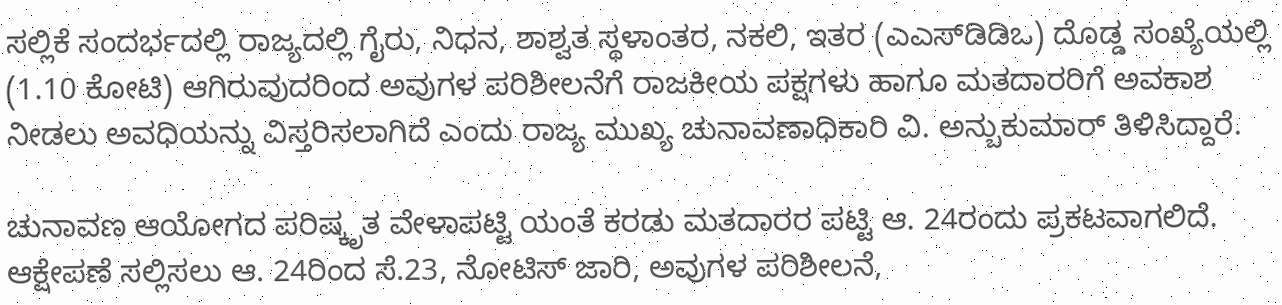ಸಲ್ಲಿಕೆ ಸಂದರ್ಭದಲ್ಲಿ ರಾಜ್ಯದಲ್ಲಿ ಗೈರು, ನಿಧನ, ಶಾಶ್ವತ ಸ್ಥಳಾಂತರ, ನಕಲಿ, ಇತರ (ಎಎಸ್‌ಡಿಡಿಒ) ದೊಡ್ಡ ಸಂಖ್ಯೆಯಲ್ಲಿ (1.10 ಕೋಟಿ) ಆಗಿರುವುದರಿಂದ ಅವುಗಳ ಪರಿಶೀಲನೆಗೆ ರಾಜಕೀಯ ಪಕ್ಷಗಳು ಹಾಗೂ ಮತದಾರರಿಗೆ ಅವಕಾಶ ನೀಡಲು ಅವಧಿಯನ್ನು ವಿಸ್ತರಿಸಲಾಗಿದೆ ಎಂದು ರಾಜ್ಯ ಮುಖ್ಯ ಚುನಾವಣಾಧಿಕಾರಿ ವಿ. ಅನ್ಬುಕುಮಾರ್ ತಿಳಿಸಿದ್ದಾರೆ.

ಚುನಾವಣ ಆಯೋಗದ ಪರಿಷ್ಕೃತ ವೇಳಾಪಟ್ಟಿ ಯಂತೆ ಕರಡು ಮತದಾರರ ಪಟ್ಟಿ ಆ. 24ರಂದು ಪ್ರಕಟವಾಗಲಿದೆ. ಆಕ್ಷೇಪಣೆ ಸಲ್ಲಿಸಲು ಆ. 24ರಿಂದ ಸೆ.23, ನೋಟಿಸ್ ಜಾರಿ, ಅವುಗಳ ಪರಿಶೀಲನೆ,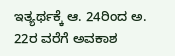ಇತ್ಯರ್ಥಕ್ಕೆ ಆ. 24ರಿಂದ ಅ. 22ರ ವರೆಗೆ ಅವಕಾಶ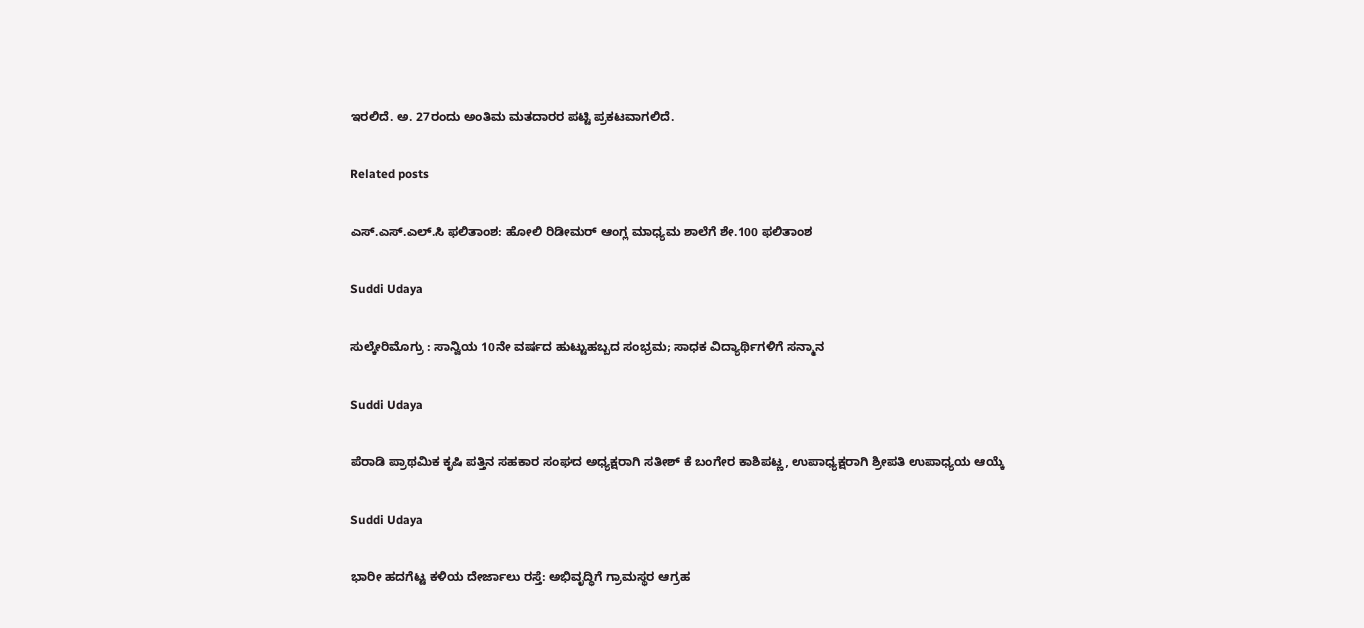ಇರಲಿದೆ. ಅ. 27ರಂದು ಅಂತಿಮ ಮತದಾರರ ಪಟ್ಟಿ ಪ್ರಕಟವಾಗಲಿದೆ.

Related posts

ಎಸ್.ಎಸ್.ಎಲ್.ಸಿ ಫಲಿತಾಂಶ: ಹೋಲಿ ರಿಡೀಮರ್ ಆಂಗ್ಲ ಮಾಧ್ಯಮ ಶಾಲೆಗೆ ಶೇ.100 ಫಲಿತಾಂಶ

Suddi Udaya

ಸುಲ್ಕೇರಿಮೊಗ್ರು : ಸಾನ್ವಿಯ 10ನೇ ವರ್ಷದ ಹುಟ್ಟುಹಬ್ಬದ ಸಂಭ್ರಮ; ಸಾಧಕ ವಿದ್ಯಾರ್ಥಿಗಳಿಗೆ ಸನ್ಮಾನ

Suddi Udaya

ಪೆರಾಡಿ ಪ್ರಾಥಮಿಕ ಕೃಷಿ ಪತ್ತಿನ ಸಹಕಾರ ಸಂಘದ ಅಧ್ಯಕ್ಷರಾಗಿ ಸತೀಶ್ ಕೆ ಬಂಗೇರ ಕಾಶಿಪಟ್ಣ, ಉಪಾಧ್ಯಕ್ಷರಾಗಿ ಶ್ರೀಪತಿ ಉಪಾಧ್ಯಯ ಆಯ್ಕೆ

Suddi Udaya

ಭಾರೀ ಹದಗೆಟ್ಟ ಕಳಿಯ ದೇರ್ಜಾಲು ರಸ್ತೆ: ಅಭಿವೃದ್ಧಿಗೆ ಗ್ರಾಮಸ್ಥರ ಆಗ್ರಹ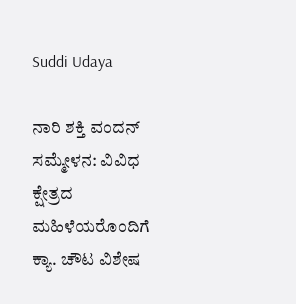Suddi Udaya

ನಾರಿ ಶಕ್ತಿ ವಂದನ್‌ ಸಮ್ಮೇಳನ: ವಿವಿಧ ಕ್ಷೇತ್ರದ ಮಹಿಳೆಯರೊಂದಿಗೆ ಕ್ಯಾ. ಚೌಟ ವಿಶೇಷ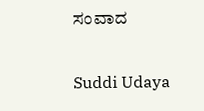ಸಂವಾದ

Suddi Udaya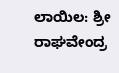ಲಾಯಿಲ: ಶ್ರೀ ರಾಘವೇಂದ್ರ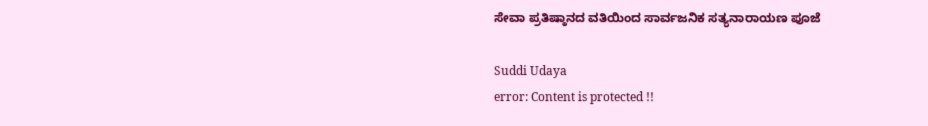ಸೇವಾ ಪ್ರತಿಷ್ಠಾನದ ವತಿಯಿಂದ ಸಾರ್ವಜನಿಕ ಸತ್ಯನಾರಾಯಣ ಪೂಜೆ

Suddi Udaya
error: Content is protected !!